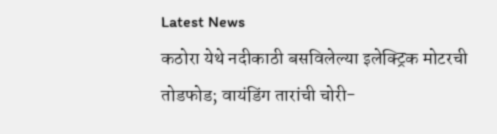Latest News
कठोरा येथे नदीकाठी बसविलेल्या इलेक्ट्रिक मोटरची तोडफोड; वायंडिंग तारांची चोरी-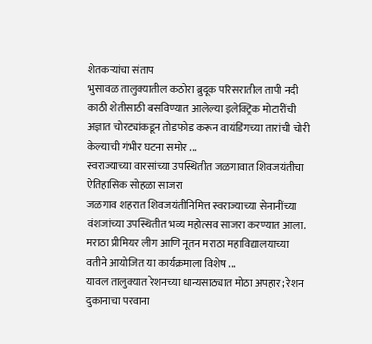शेतकऱ्यांचा संताप
भुसावळ तालुक्यातील कठोरा ब्रुदूक परिसरातील तापी नदी काठी शेतीसाठी बसविण्यात आलेल्या इलेक्ट्रिक मोटारींची अज्ञात चोरट्यांकडून तोडफोड करून वायंडिंगच्या तारांची चोरी केल्याची गंभीर घटना समोर ...
स्वराज्याच्या वारसांच्या उपस्थितीत जळगावात शिवजयंतीचा ऐतिहासिक सोहळा साजरा
जळगाव शहरात शिवजयंतीनिमित्त स्वराज्याच्या सेनानींच्या वंशजांच्या उपस्थितीत भव्य महोत्सव साजरा करण्यात आला. मराठा प्रीमियर लीग आणि नूतन मराठा महाविद्यालयाच्या वतीने आयोजित या कार्यक्रमाला विशेष ...
यावल तालुक्यात रेशनच्या धान्यसाठ्यात मोठा अपहार; रेशन दुकानाचा परवाना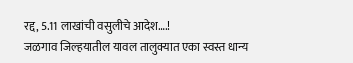रद्द, 5.11 लाखांची वसुलीचे आदेश….!
जळगाव जिल्हयातील यावल तालुक्यात एका स्वस्त धान्य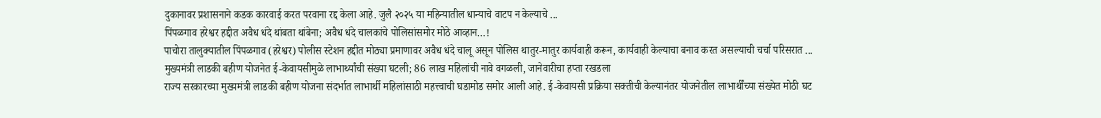दुकानावर प्रशासनाने कडक कारवाई करत परवाना रद्द केला आहे. जुलै २०२५ या महिन्यातील धान्याचे वाटप न केल्याचे ...
पिंपळगाव हरेश्वर हद्दीत अवैध धंदे थांबता थांबेना; अवैध धंदे चालकांचे पोलिसांसमोर मोठे आव्हान…!
पाचोरा तालुक्यातील पिंपळगाव (हरेश्वर) पोलीस स्टेशन हद्दीत मोठ्या प्रमाणावर अवैध धंदे चालू असून पोलिस थातुर-मातुर कार्यवाही करून, कार्यवाही केल्याचा बनाव करत असल्याची चर्चा परिसरात ...
मुख्यमंत्री लाडकी बहीण योजनेत ई-केवायसीमुळे लाभार्थ्यांची संख्या घटली; 86 लाख महिलांची नावे वगळली, जानेवारीचा हप्ता रखडला
राज्य सरकारच्या मुख्यमंत्री लाडकी बहीण योजना संदर्भात लाभार्थी महिलांसाठी महत्त्वाची घडामोड समोर आली आहे. ई-केवायसी प्रक्रिया सक्तीची केल्यानंतर योजनेतील लाभार्थींच्या संख्येत मोठी घट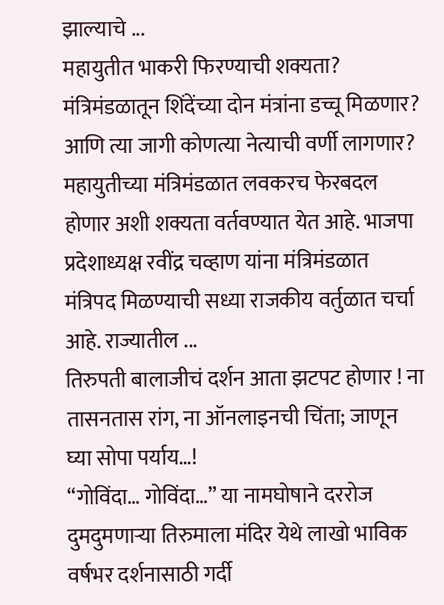झाल्याचे ...
महायुतीत भाकरी फिरण्याची शक्यता? मंत्रिमंडळातून शिंदेंच्या दोन मंत्रांना डच्चू मिळणार? आणि त्या जागी कोणत्या नेत्याची वर्णी लागणार?
महायुतीच्या मंत्रिमंडळात लवकरच फेरबदल होणार अशी शक्यता वर्तवण्यात येत आहे. भाजपा प्रदेशाध्यक्ष रवींद्र चव्हाण यांना मंत्रिमंडळात मंत्रिपद मिळण्याची सध्या राजकीय वर्तुळात चर्चा आहे. राज्यातील ...
तिरुपती बालाजीचं दर्शन आता झटपट होणार ! ना तासनतास रांग, ना ऑनलाइनची चिंता; जाणून घ्या सोपा पर्याय…!
“गोविंदा… गोविंदा…” या नामघोषाने दररोज दुमदुमणाऱ्या तिरुमाला मंदिर येथे लाखो भाविक वर्षभर दर्शनासाठी गर्दी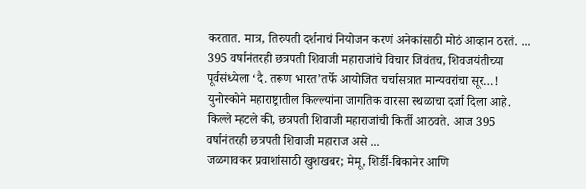करतात. मात्र, तिरुपती दर्शनाचं नियोजन करणं अनेकांसाठी मोठं आव्हान ठरतं. ...
395 वर्षानंतरही छत्रपती शिवाजी महाराजांचे विचार जिवंतच, शिवजयंतीच्या पूर्वसंध्येला ‘दै. तरूण भारत’तर्फे आयोजित चर्चासत्रात मान्यवरांचा सूर…!
युनोस्कोने महाराष्ट्रातील किल्ल्यांना जागतिक वारसा स्थळाचा दर्जा दिला आहे. किल्ले म्हटले की, छत्रपती शिवाजी महाराजांची किर्ती आठवते. आज 395 वर्षानंतरही छत्रपती शिवाजी महाराज असे ...
जळगावकर प्रवाशांसाठी खुशखबर; मेमू, शिर्डी-बिकानेर आणि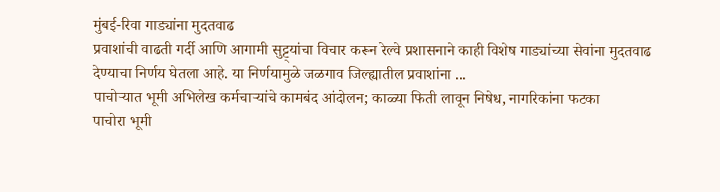मुंबई-रिवा गाड्यांना मुदतवाढ
प्रवाशांची वाढती गर्दी आणि आगामी सुट्ट्यांचा विचार करून रेल्वे प्रशासनाने काही विशेष गाड्यांच्या सेवांना मुदतवाढ देण्याचा निर्णय घेतला आहे. या निर्णयामुळे जळगाव जिल्ह्यातील प्रवाशांना ...
पाचोऱ्यात भूमी अभिलेख कर्मचाऱ्यांचे कामबंद आंदोलन; काळ्या फिती लावून निषेध, नागरिकांना फटका
पाचोरा भूमी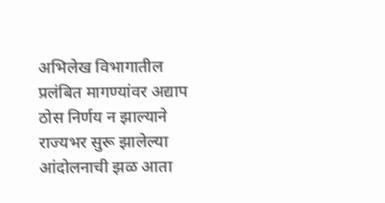अभिलेख विभागातील प्रलंबित मागण्यांवर अद्याप ठोस निर्णय न झाल्याने राज्यभर सुरू झालेल्या आंदोलनाची झळ आता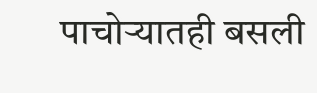पाचोऱ्यातही बसली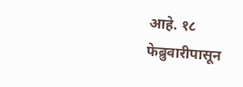आहे. १८ फेब्रुवारीपासून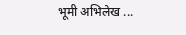भूमी अभिलेख ...